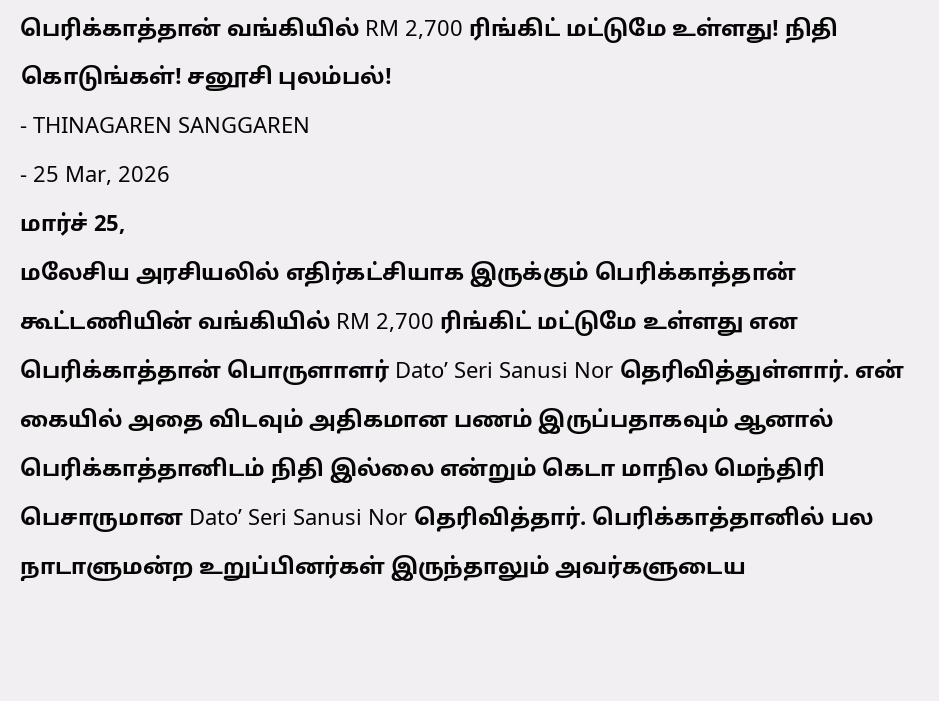பெரிக்காத்தான் வங்கியில் RM 2,700 ரிங்கிட் மட்டுமே உள்ளது! நிதி கொடுங்கள்! சனூசி புலம்பல்!
- THINAGAREN SANGGAREN
- 25 Mar, 2026
மார்ச் 25,
மலேசிய அரசியலில் எதிர்கட்சியாக இருக்கும் பெரிக்காத்தான் கூட்டணியின் வங்கியில் RM 2,700 ரிங்கிட் மட்டுமே உள்ளது என பெரிக்காத்தான் பொருளாளர் Dato’ Seri Sanusi Nor தெரிவித்துள்ளார். என் கையில் அதை விடவும் அதிகமான பணம் இருப்பதாகவும் ஆனால் பெரிக்காத்தானிடம் நிதி இல்லை என்றும் கெடா மாநில மெந்திரி பெசாருமான Dato’ Seri Sanusi Nor தெரிவித்தார். பெரிக்காத்தானில் பல நாடாளுமன்ற உறுப்பினர்கள் இருந்தாலும் அவர்களுடைய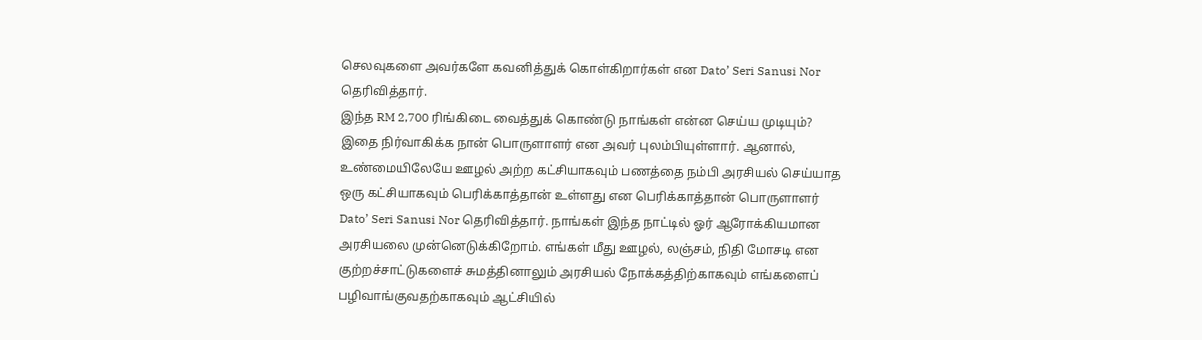செலவுகளை அவர்களே கவனித்துக் கொள்கிறார்கள் என Dato’ Seri Sanusi Nor தெரிவித்தார்.
இந்த RM 2,700 ரிங்கிடை வைத்துக் கொண்டு நாங்கள் என்ன செய்ய முடியும்? இதை நிர்வாகிக்க நான் பொருளாளர் என அவர் புலம்பியுள்ளார். ஆனால், உண்மையிலேயே ஊழல் அற்ற கட்சியாகவும் பணத்தை நம்பி அரசியல் செய்யாத ஒரு கட்சியாகவும் பெரிக்காத்தான் உள்ளது என பெரிக்காத்தான் பொருளாளர் Dato’ Seri Sanusi Nor தெரிவித்தார். நாங்கள் இந்த நாட்டில் ஓர் ஆரோக்கியமான அரசியலை முன்னெடுக்கிறோம். எங்கள் மீது ஊழல், லஞ்சம், நிதி மோசடி என குற்றச்சாட்டுகளைச் சுமத்தினாலும் அரசியல் நோக்கத்திற்காகவும் எங்களைப் பழிவாங்குவதற்காகவும் ஆட்சியில்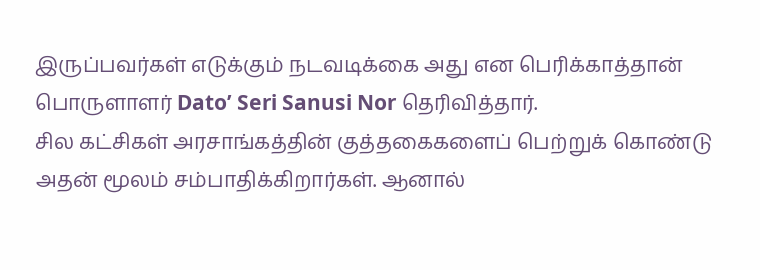இருப்பவர்கள் எடுக்கும் நடவடிக்கை அது என பெரிக்காத்தான் பொருளாளர் Dato’ Seri Sanusi Nor தெரிவித்தார்.
சில கட்சிகள் அரசாங்கத்தின் குத்தகைகளைப் பெற்றுக் கொண்டு அதன் மூலம் சம்பாதிக்கிறார்கள். ஆனால்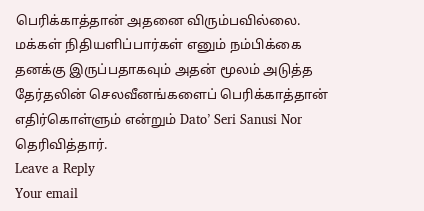பெரிக்காத்தான் அதனை விரும்பவில்லை. மக்கள் நிதியளிப்பார்கள் எனும் நம்பிக்கை தனக்கு இருப்பதாகவும் அதன் மூலம் அடுத்த தேர்தலின் செலவீனங்களைப் பெரிக்காத்தான் எதிர்கொள்ளும் என்றும் Dato’ Seri Sanusi Nor தெரிவித்தார்.
Leave a Reply
Your email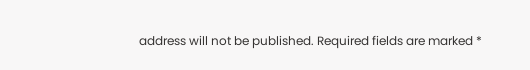address will not be published. Required fields are marked *